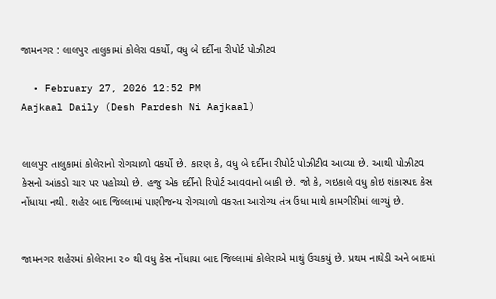જામનગર : લાલપુર તાલુકામાં કોલેરા વકર્યો, વધુ બે દર્દીના રીપોર્ટ પોઝીટવ

  • February 27, 2026 12:52 PM
Aajkaal Daily (Desh Pardesh Ni Aajkaal)


લાલપુર તાલુકામાં કોલેરાનો રોગચાળો વકર્યો છે. કારણ કે, વધુ બે દર્દીના રીપોર્ટ પોઝીટીવ આવ્યા છે. આથી પોઝીટવ કેસનો આંકડો ચાર પર પહોચ્યો છે. હજુ એક દર્દીનો રિપોર્ટ આવવાનો બાકી છે. જો કે, ગઇકાલે વધુ કોઇ શંકાસ્પદ કેસ નોંધાયા નથી. શહેર બાદ જિલ્લામાં પાણીજન્ય રોગચાળો વકરતા આરોગ્ય તંત્ર ઉંધા માથે કામગીરીમાં લાગ્યું છે.


જામનગર શહેરમાં કોલેરાના ૨૦ થી વધુ કેસ નોંધાયા બાદ જિલ્લામાં કોલેરાએ માથું ઉચકયું છે. પ્રથમ નાઘેડી અને બાદમાં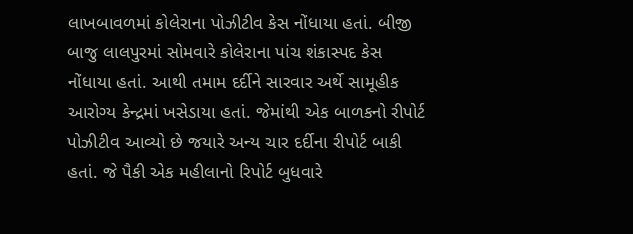લાખબાવળમાં કોલેરાના પોઝીટીવ કેસ નોંધાયા હતાં. બીજી બાજુ લાલપુરમાં સોમવારે કોલેરાના પાંચ શંકાસ્પદ કેસ નોંધાયા હતાં. આથી તમામ દર્દીને સારવાર અર્થે સામૂહીક આરોગ્ય કેન્દ્રમાં ખસેડાયા હતાં. જેમાંથી એક બાળકનો રીપોર્ટ પોઝીટીવ આવ્યો છે જયારે અન્ય ચાર દર્દીના રીપોર્ટ બાકી હતાં. જે પૈકી એક મહીલાનો રિપોર્ટ બુધવારે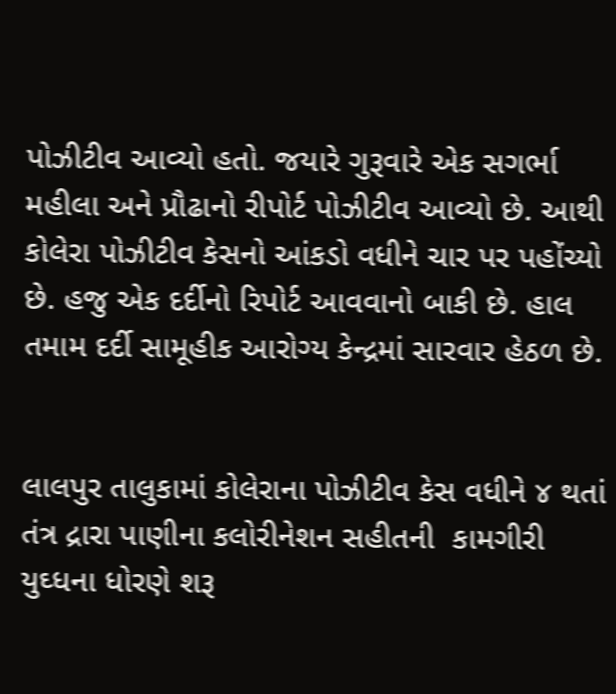પોઝીટીવ આવ્યો હતો. જયારે ગુરૂવારે એક સગર્ભા મહીલા અને પ્રૌઢાનો રીપોર્ટ પોઝીટીવ આવ્યો છે. આથી કોલેરા પોઝીટીવ કેસનો આંકડો વધીને ચાર પર પહોંચ્યો છે. હજુ એક દર્દીનો રિપોર્ટ આવવાનો બાકી છે. હાલ તમામ દર્દી સામૂહીક આરોગ્ય કેન્દ્રમાં સારવાર હેઠળ છે.


લાલપુર તાલુકામાં કોલેરાના પોઝીટીવ કેસ વધીને ૪ થતાં તંત્ર દ્રારા પાણીના કલોરીનેશન સહીતની  કામગીરી યુઘ્ધના ધોરણે શરૂ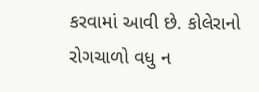કરવામાં આવી છે. કોલેરાનો રોગચાળો વધુ ન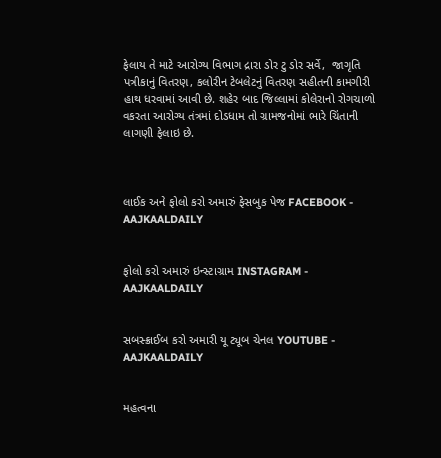ફેલાય તે માટે આરોગ્ય વિભાગ દ્રારા ડોર ટુ ડોર સર્વે,  જાગૃતિ પત્રીકાનું વિતરણ, કલોરીન ટેબલેટનું વિતરણ સહીતની કામગીરી હાથ ધરવામાં આવી છે. શહેર બાદ જિલ્લામાં કોલેરાનો રોગચાળો વકરતા આરોગ્ય તંત્રમાં દોડધામ તો ગ્રામજનોમાં ભારે ચિંતાની લાગણી ફેલાઇ છે.



લાઈક અને ફોલો કરો અમારું ફેસબુક પેજ FACEBOOK - AAJKAALDAILY


ફોલો કરો અમારું ઇન્સ્ટાગ્રામ INSTAGRAM - AAJKAALDAILY


સબસ્ક્રાઈબ કરો અમારી યૂ ટ્યૂબ ચેનલ YOUTUBE - AAJKAALDAILY


મહત્વના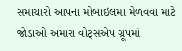સમાચારો આપના મોબાઇલમા મેળવવા માટે જોડાઓ અમારા વોટ્સએપ ગ્રૂપમાં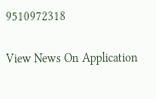9510972318

View News On Application